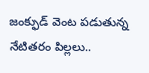జంక్ఫుడ్ వెంట పడుతున్న నేటితరం పిల్లలు..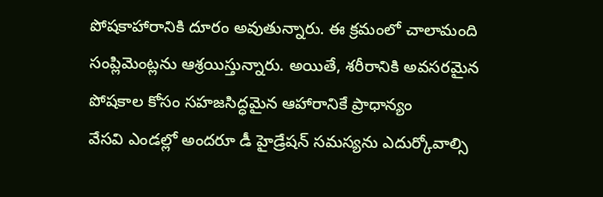పోషకాహారానికి దూరం అవుతున్నారు. ఈ క్రమంలో చాలామంది సంప్లిమెంట్లను ఆశ్రయిస్తున్నారు. అయితే, శరీరానికి అవసరమైన పోషకాల కోసం సహజసిద్ధమైన ఆహారానికే ప్రాధాన్యం
వేసవి ఎండల్లో అందరూ డీ హైడ్రేషన్ సమస్యను ఎదుర్కోవాల్సి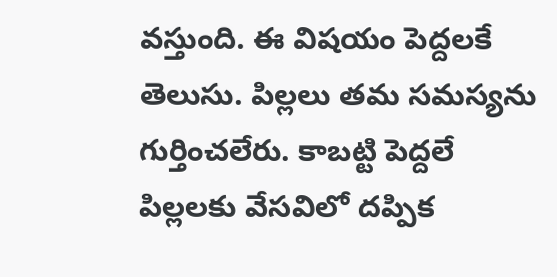వస్తుంది. ఈ విషయం పెద్దలకే తెలుసు. పిల్లలు తమ సమస్యను గుర్తించలేరు. కాబట్టి పెద్దలే పిల్లలకు వేసవిలో దప్పిక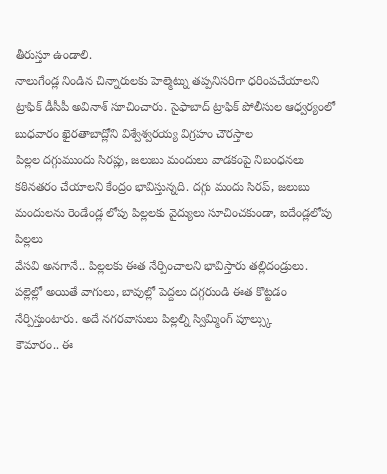తీరుస్తూ ఉండాలి.
నాలుగేండ్ల నిండిన చిన్నారులకు హెల్మెట్ను తప్పనిసరిగా ధరింపచేయాలని ట్రాఫిక్ డీసీపీ అవినాశ్ సూచించారు. సైఫాబాద్ ట్రాఫిక్ పోలీసుల ఆధ్వర్యంలో బుధవారం ఖైరతాబాద్లోని విశ్వేశ్వరయ్య విగ్రహం చౌరస్తాల
పిల్లల దగ్గుముందు సిరప్లు, జలుబు మందులు వాడకంపై నిబంధనలు కఠినతరం చేయాలని కేంద్రం భావిస్తున్నది. దగ్గు మందు సిరప్, జలుబు మందులను రెండేండ్ల లోపు పిల్లలకు వైద్యులు సూచించకుండా, ఐదేండ్లలోపు పిల్లలు
వేసవి అనగానే.. పిల్లలకు ఈత నేర్పించాలని భావిస్తారు తల్లిదండ్రులు. పల్లెల్లో అయితే వాగులు, బావుల్లో పెద్దలు దగ్గరుండి ఈత కొట్టడం నేర్పిస్తుంటారు. అదే నగరవాసులు పిల్లల్ని స్విమ్మింగ్ పూల్స్కు
కౌమారం.. ఈ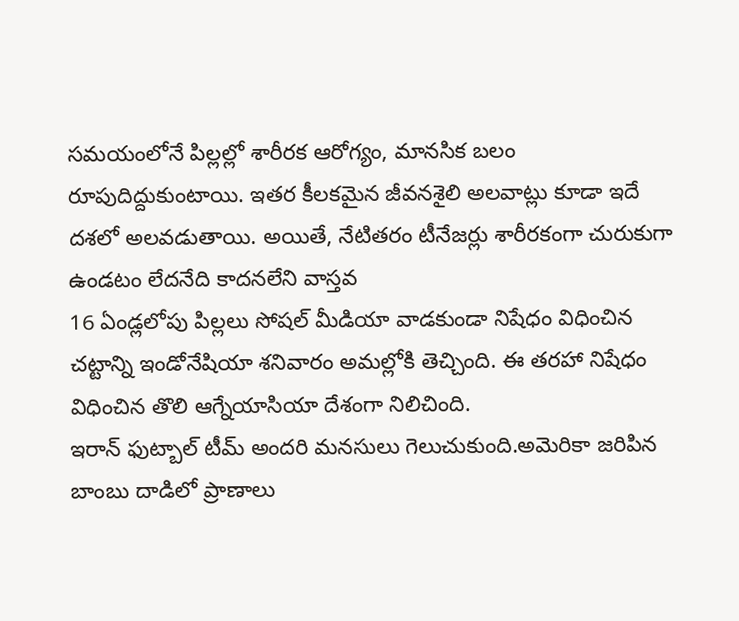సమయంలోనే పిల్లల్లో శారీరక ఆరోగ్యం, మానసిక బలం రూపుదిద్దుకుంటాయి. ఇతర కీలకమైన జీవనశైలి అలవాట్లు కూడా ఇదే దశలో అలవడుతాయి. అయితే, నేటితరం టీనేజర్లు శారీరకంగా చురుకుగా ఉండటం లేదనేది కాదనలేని వాస్తవ
16 ఏండ్లలోపు పిల్లలు సోషల్ మీడియా వాడకుండా నిషేధం విధించిన చట్టాన్ని ఇండోనేషియా శనివారం అమల్లోకి తెచ్చింది. ఈ తరహా నిషేధం విధించిన తొలి ఆగ్నేయాసియా దేశంగా నిలిచింది.
ఇరాన్ ఫుట్బాల్ టీమ్ అందరి మనసులు గెలుచుకుంది.అమెరికా జరిపిన బాంబు దాడిలో ప్రాణాలు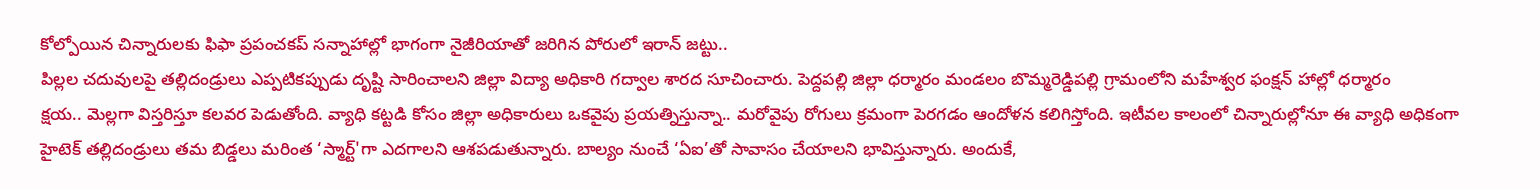కోల్పోయిన చిన్నారులకు ఫిఫా ప్రపంచకప్ సన్నాహాల్లో భాగంగా నైజీరియాతో జరిగిన పోరులో ఇరాన్ జట్టు..
పిల్లల చదువులపై తల్లిదండ్రులు ఎప్పటికప్పుడు దృష్టి సారించాలని జిల్లా విద్యా అధికారి గద్వాల శారద సూచించారు. పెద్దపల్లి జిల్లా ధర్మారం మండలం బొమ్మరెడ్డిపల్లి గ్రామంలోని మహేశ్వర ఫంక్షన్ హాల్లో ధర్మారం
క్షయ.. మెల్లగా విస్తరిస్తూ కలవర పెడుతోంది. వ్యాధి కట్టడి కోసం జిల్లా అధికారులు ఒకవైపు ప్రయత్నిస్తున్నా.. మరోవైపు రోగులు క్రమంగా పెరగడం ఆందోళన కలిగిస్తోంది. ఇటీవల కాలంలో చిన్నారుల్లోనూ ఈ వ్యాధి అధికంగా
హైటెక్ తల్లిదండ్రులు తమ బిడ్డలు మరింత ‘స్మార్ట్'గా ఎదగాలని ఆశపడుతున్నారు. బాల్యం నుంచే ‘ఏఐ’తో సావాసం చేయాలని భావిస్తున్నారు. అందుకే,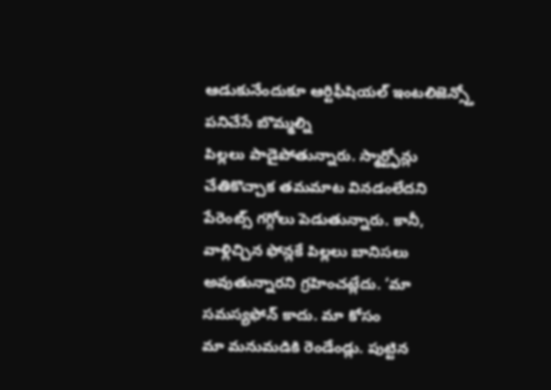ఆడుకునేందుకూ ఆర్టిఫీషియల్ ఇంటలిజెన్స్తో పనిచేసే బొమ్మల్ని
పిల్లలు పాడైపోతున్నారు. స్మార్ట్ఫోన్లు చేతికొచ్చాక తమమాట వినడంలేదని పేరెంట్స్ గగ్గోలు పెడుతున్నారు. కానీ, వాళ్లిచ్చిన ఫోన్లకే పిల్లలు బానిసలు అవుతున్నారని గ్రహించట్లేదు. ‘మా సమస్యఫోన్ కాదు. మా కోసం
మా మనుమడికి రెండేండ్లు. పుట్టిన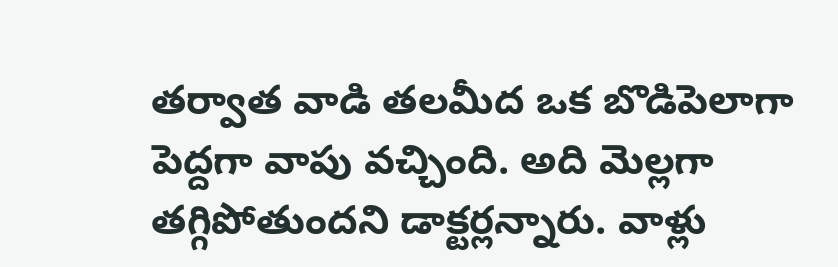తర్వాత వాడి తలమీద ఒక బొడిపెలాగా పెద్దగా వాపు వచ్చింది. అది మెల్లగా తగ్గిపోతుందని డాక్టర్లన్నారు. వాళ్లు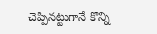చెప్పినట్టుగానే కొన్ని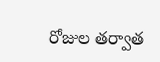రోజుల తర్వాత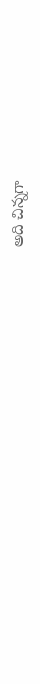అది చిన్నగా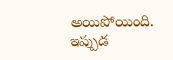అయిపోయింది. ఇప్పుడ